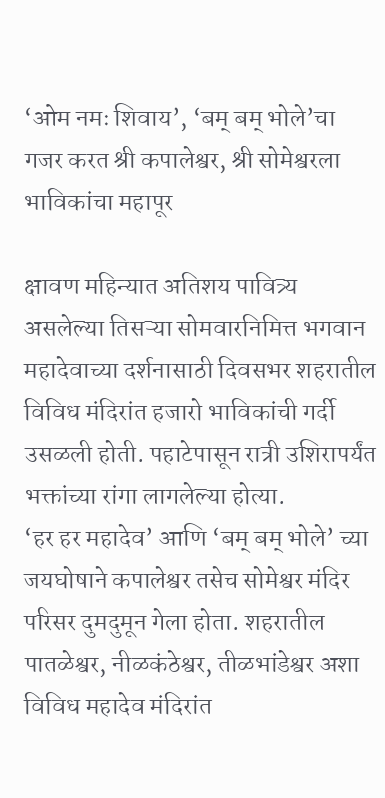‘ओम नमः शिवाय’, ‘बम् बम् भोले’चा गजर करत श्री कपालेश्वर, श्री सोमेश्वरला भाविकांचा महापूर

क्षावण महिन्यात अतिशय पावित्र्य असलेल्या तिसऱ्या सोमवारनिमित्त भगवान महादेवाच्या दर्शनासाठी दिवसभर शहरातील विविध मंदिरांत हजारो भाविकांची गर्दी उसळली होती. पहाटेपासून रात्री उशिरापर्यंत भक्तांच्या रांगा लागलेल्या होत्या.
‘हर हर महादेव’ आणि ‘बम् बम् भोले’ च्या जयघोषाने कपालेश्वर तसेच सोमेश्वर मंदिर परिसर दुमदुमून गेला होता. शहरातील पातळेश्वर, नीळकंठेश्वर, तीळभांडेश्वर अशा विविध महादेव मंदिरांत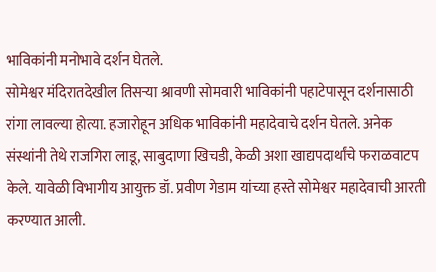भाविकांनी मनोभावे दर्शन घेतले.
सोमेश्वर मंदिरातदेखील तिसऱ्या श्रावणी सोमवारी भाविकांनी पहाटेपासून दर्शनासाठी रांगा लावल्या होत्या. हजारोहून अधिक भाविकांनी महादेवाचे दर्शन घेतले. अनेक संस्थांनी तेथे राजगिरा लाडू, साबुदाणा खिचडी, केळी अशा खाद्यपदार्थांचे फराळवाटप केले. यावेळी विभागीय आयुक्त डॉ. प्रवीण गेडाम यांच्या हस्ते सोमेश्वर महादेवाची आरती करण्यात आली.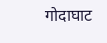गोदाघाट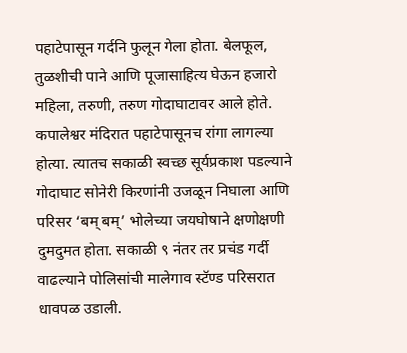पहाटेपासून गर्दनि फुलून गेला होता. बेलफूल, तुळशीची पाने आणि पूजासाहित्य घेऊन हजारो महिला, तरुणी, तरुण गोदाघाटावर आले होते. कपालेश्वर मंदिरात पहाटेपासूनच रांगा लागल्या होत्या. त्यातच सकाळी स्वच्छ सूर्यप्रकाश पडल्याने गोदाघाट सोनेरी किरणांनी उजळून निघाला आणि परिसर ‘बम् बम्’ भोलेच्या जयघोषाने क्षणोक्षणी दुमदुमत होता. सकाळी ९ नंतर तर प्रचंड गर्दी वाढल्याने पोलिसांची मालेगाव स्टॅण्ड परिसरात धावपळ उडाली.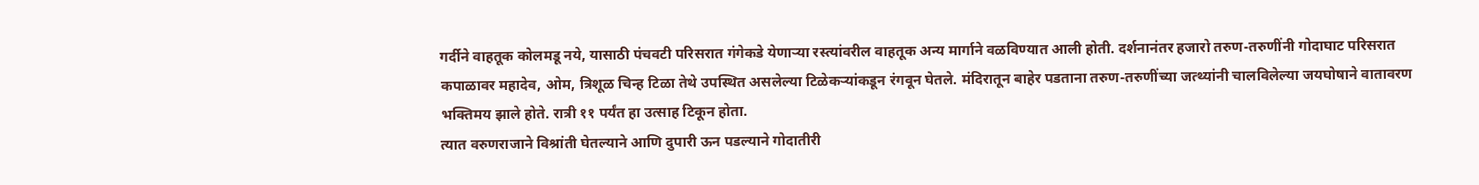गर्दीने वाहतूक कोलमडू नये, यासाठी पंचवटी परिसरात गंगेकडे येणाऱ्या रस्त्यांवरील वाहतूक अन्य मार्गाने वळविण्यात आली होती. दर्शनानंतर हजारो तरुण-तरुणींनी गोदाघाट परिसरात कपाळावर महादेव, ओम, त्रिशूळ चिन्ह टिळा तेथे उपस्थित असलेल्या टिळेकऱ्यांकडून रंगवून घेतले. मंदिरातून बाहेर पडताना तरुण-तरुणींच्या जत्थ्यांनी चालविलेल्या जयघोषाने वातावरण भक्तिमय झाले होते. रात्री ११ पर्यंत हा उत्साह टिकून होता.
त्यात वरुणराजाने विश्रांती घेतल्याने आणि दुपारी ऊन पडल्याने गोदातीरी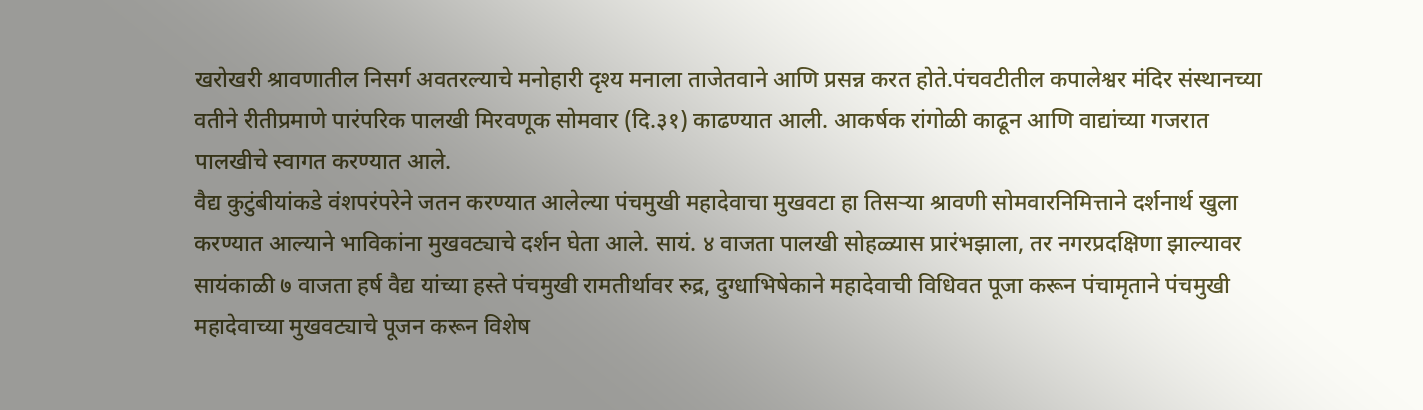खरोखरी श्रावणातील निसर्ग अवतरल्याचे मनोहारी दृश्य मनाला ताजेतवाने आणि प्रसन्न करत होते.पंचवटीतील कपालेश्वर मंदिर संस्थानच्या वतीने रीतीप्रमाणे पारंपरिक पालखी मिरवणूक सोमवार (दि.३१) काढण्यात आली. आकर्षक रांगोळी काढून आणि वाद्यांच्या गजरात पालखीचे स्वागत करण्यात आले.
वैद्य कुटुंबीयांकडे वंशपरंपरेने जतन करण्यात आलेल्या पंचमुखी महादेवाचा मुखवटा हा तिसऱ्या श्रावणी सोमवारनिमित्ताने दर्शनार्थ खुला करण्यात आल्याने भाविकांना मुखवट्याचे दर्शन घेता आले. सायं. ४ वाजता पालखी सोहळ्यास प्रारंभझाला, तर नगरप्रदक्षिणा झाल्यावर सायंकाळी ७ वाजता हर्ष वैद्य यांच्या हस्ते पंचमुखी रामतीर्थावर रुद्र, दुग्धाभिषेकाने महादेवाची विधिवत पूजा करून पंचामृताने पंचमुखी महादेवाच्या मुखवट्याचे पूजन करून विशेष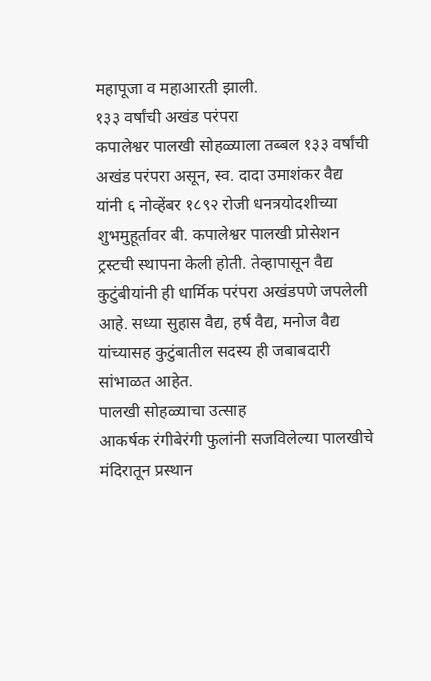महापूजा व महाआरती झाली.
१३३ वर्षांची अखंड परंपरा
कपालेश्वर पालखी सोहळ्याला तब्बल १३३ वर्षांची अखंड परंपरा असून, स्व. दादा उमाशंकर वैद्य यांनी ६ नोव्हेंबर १८९२ रोजी धनत्रयोदशीच्या शुभमुहूर्तावर बी. कपालेश्वर पालखी प्रोसेशन ट्रस्टची स्थापना केली होती. तेव्हापासून वैद्य कुटुंबीयांनी ही धार्मिक परंपरा अखंडपणे जपलेली आहे. सध्या सुहास वैद्य, हर्ष वैद्य, मनोज वैद्य यांच्यासह कुटुंबातील सदस्य ही जबाबदारी सांभाळत आहेत.
पालखी सोहळ्याचा उत्साह
आकर्षक रंगीबेरंगी फुलांनी सजविलेल्या पालखीचे मंदिरातून प्रस्थान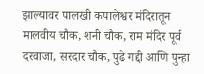झाल्यावर पालखी कपालेश्वर मंदिरातून मालवीय चौक, शनी चौक, राम मंदिर पूर्व दरवाजा, सरदार चौक, पुढे गद्दी आणि पुन्हा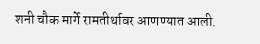शनी चौक मार्गे रामतीर्थावर आणण्यात आली.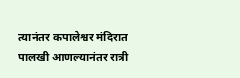त्यानंतर कपालेश्वर मंदिरात पालखी आणल्यानंतर रात्री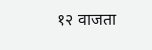१२ वाजता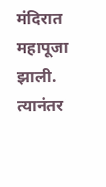मंदिरात महापूजा झाली. त्यानंतर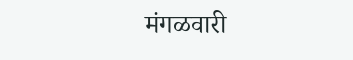मंगळवारी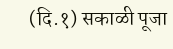(दि.१) सकाळी पूजा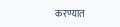करण्यात